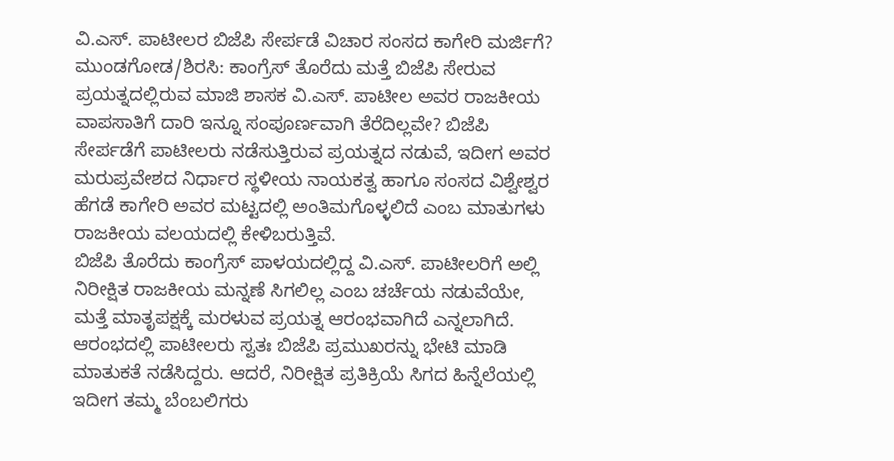ವಿ.ಎಸ್. ಪಾಟೀಲರ ಬಿಜೆಪಿ ಸೇರ್ಪಡೆ ವಿಚಾರ ಸಂಸದ ಕಾಗೇರಿ ಮರ್ಜಿಗೆ?
ಮುಂಡಗೋಡ/ಶಿರಸಿ: ಕಾಂಗ್ರೆಸ್ ತೊರೆದು ಮತ್ತೆ ಬಿಜೆಪಿ ಸೇರುವ ಪ್ರಯತ್ನದಲ್ಲಿರುವ ಮಾಜಿ ಶಾಸಕ ವಿ.ಎಸ್. ಪಾಟೀಲ ಅವರ ರಾಜಕೀಯ ವಾಪಸಾತಿಗೆ ದಾರಿ ಇನ್ನೂ ಸಂಪೂರ್ಣವಾಗಿ ತೆರೆದಿಲ್ಲವೇ? ಬಿಜೆಪಿ ಸೇರ್ಪಡೆಗೆ ಪಾಟೀಲರು ನಡೆಸುತ್ತಿರುವ ಪ್ರಯತ್ನದ ನಡುವೆ, ಇದೀಗ ಅವರ ಮರುಪ್ರವೇಶದ ನಿರ್ಧಾರ ಸ್ಥಳೀಯ ನಾಯಕತ್ವ ಹಾಗೂ ಸಂಸದ ವಿಶ್ವೇಶ್ವರ ಹೆಗಡೆ ಕಾಗೇರಿ ಅವರ ಮಟ್ಟದಲ್ಲಿ ಅಂತಿಮಗೊಳ್ಳಲಿದೆ ಎಂಬ ಮಾತುಗಳು ರಾಜಕೀಯ ವಲಯದಲ್ಲಿ ಕೇಳಿಬರುತ್ತಿವೆ.
ಬಿಜೆಪಿ ತೊರೆದು ಕಾಂಗ್ರೆಸ್ ಪಾಳಯದಲ್ಲಿದ್ದ ವಿ.ಎಸ್. ಪಾಟೀಲರಿಗೆ ಅಲ್ಲಿ ನಿರೀಕ್ಷಿತ ರಾಜಕೀಯ ಮನ್ನಣೆ ಸಿಗಲಿಲ್ಲ ಎಂಬ ಚರ್ಚೆಯ ನಡುವೆಯೇ, ಮತ್ತೆ ಮಾತೃಪಕ್ಷಕ್ಕೆ ಮರಳುವ ಪ್ರಯತ್ನ ಆರಂಭವಾಗಿದೆ ಎನ್ನಲಾಗಿದೆ. ಆರಂಭದಲ್ಲಿ ಪಾಟೀಲರು ಸ್ವತಃ ಬಿಜೆಪಿ ಪ್ರಮುಖರನ್ನು ಭೇಟಿ ಮಾಡಿ ಮಾತುಕತೆ ನಡೆಸಿದ್ದರು. ಆದರೆ, ನಿರೀಕ್ಷಿತ ಪ್ರತಿಕ್ರಿಯೆ ಸಿಗದ ಹಿನ್ನೆಲೆಯಲ್ಲಿ ಇದೀಗ ತಮ್ಮ ಬೆಂಬಲಿಗರು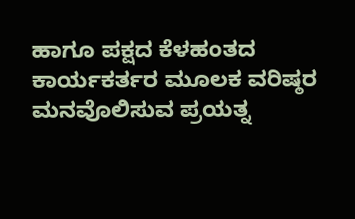ಹಾಗೂ ಪಕ್ಷದ ಕೆಳಹಂತದ ಕಾರ್ಯಕರ್ತರ ಮೂಲಕ ವರಿಷ್ಠರ ಮನವೊಲಿಸುವ ಪ್ರಯತ್ನ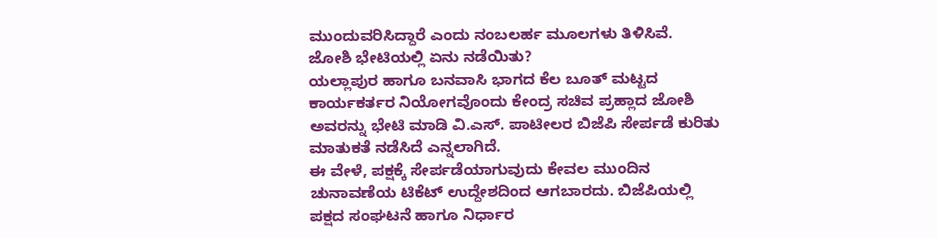ಮುಂದುವರಿಸಿದ್ದಾರೆ ಎಂದು ನಂಬಲರ್ಹ ಮೂಲಗಳು ತಿಳಿಸಿವೆ.
ಜೋಶಿ ಭೇಟಿಯಲ್ಲಿ ಏನು ನಡೆಯಿತು?
ಯಲ್ಲಾಪುರ ಹಾಗೂ ಬನವಾಸಿ ಭಾಗದ ಕೆಲ ಬೂತ್ ಮಟ್ಟದ ಕಾರ್ಯಕರ್ತರ ನಿಯೋಗವೊಂದು ಕೇಂದ್ರ ಸಚಿವ ಪ್ರಹ್ಲಾದ ಜೋಶಿ ಅವರನ್ನು ಭೇಟಿ ಮಾಡಿ ವಿ.ಎಸ್. ಪಾಟೀಲರ ಬಿಜೆಪಿ ಸೇರ್ಪಡೆ ಕುರಿತು ಮಾತುಕತೆ ನಡೆಸಿದೆ ಎನ್ನಲಾಗಿದೆ.
ಈ ವೇಳೆ, ಪಕ್ಷಕ್ಕೆ ಸೇರ್ಪಡೆಯಾಗುವುದು ಕೇವಲ ಮುಂದಿನ ಚುನಾವಣೆಯ ಟಿಕೆಟ್ ಉದ್ದೇಶದಿಂದ ಆಗಬಾರದು. ಬಿಜೆಪಿಯಲ್ಲಿ ಪಕ್ಷದ ಸಂಘಟನೆ ಹಾಗೂ ನಿರ್ಧಾರ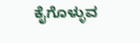ಕೈಗೊಳ್ಳುವ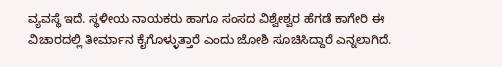ವ್ಯವಸ್ಥೆ ಇದೆ. ಸ್ಥಳೀಯ ನಾಯಕರು ಹಾಗೂ ಸಂಸದ ವಿಶ್ವೇಶ್ವರ ಹೆಗಡೆ ಕಾಗೇರಿ ಈ ವಿಚಾರದಲ್ಲಿ ತೀರ್ಮಾನ ಕೈಗೊಳ್ಳುತ್ತಾರೆ ಎಂದು ಜೋಶಿ ಸೂಚಿಸಿದ್ದಾರೆ ಎನ್ನಲಾಗಿದೆ.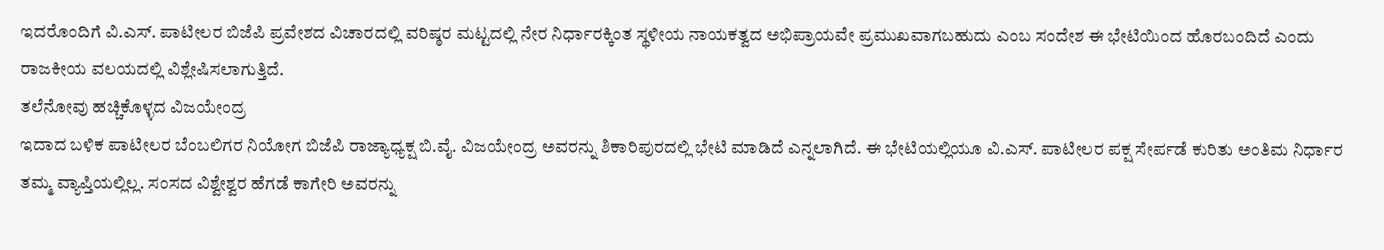ಇದರೊಂದಿಗೆ ವಿ.ಎಸ್. ಪಾಟೀಲರ ಬಿಜೆಪಿ ಪ್ರವೇಶದ ವಿಚಾರದಲ್ಲಿ ವರಿಷ್ಠರ ಮಟ್ಟದಲ್ಲಿ ನೇರ ನಿರ್ಧಾರಕ್ಕಿಂತ ಸ್ಥಳೀಯ ನಾಯಕತ್ವದ ಅಭಿಪ್ರಾಯವೇ ಪ್ರಮುಖವಾಗಬಹುದು ಎಂಬ ಸಂದೇಶ ಈ ಭೇಟಿಯಿಂದ ಹೊರಬಂದಿದೆ ಎಂದು ರಾಜಕೀಯ ವಲಯದಲ್ಲಿ ವಿಶ್ಲೇಷಿಸಲಾಗುತ್ತಿದೆ.
ತಲೆನೋವು ಹಚ್ಚಿಕೊಳ್ಳದ ವಿಜಯೇಂದ್ರ
ಇದಾದ ಬಳಿಕ ಪಾಟೀಲರ ಬೆಂಬಲಿಗರ ನಿಯೋಗ ಬಿಜೆಪಿ ರಾಜ್ಯಾಧ್ಯಕ್ಷ ಬಿ.ವೈ. ವಿಜಯೇಂದ್ರ ಅವರನ್ನು ಶಿಕಾರಿಪುರದಲ್ಲಿ ಭೇಟಿ ಮಾಡಿದೆ ಎನ್ನಲಾಗಿದೆ. ಈ ಭೇಟಿಯಲ್ಲಿಯೂ ವಿ.ಎಸ್. ಪಾಟೀಲರ ಪಕ್ಷ ಸೇರ್ಪಡೆ ಕುರಿತು ಅಂತಿಮ ನಿರ್ಧಾರ ತಮ್ಮ ವ್ಯಾಪ್ತಿಯಲ್ಲಿಲ್ಲ. ಸಂಸದ ವಿಶ್ವೇಶ್ವರ ಹೆಗಡೆ ಕಾಗೇರಿ ಅವರನ್ನು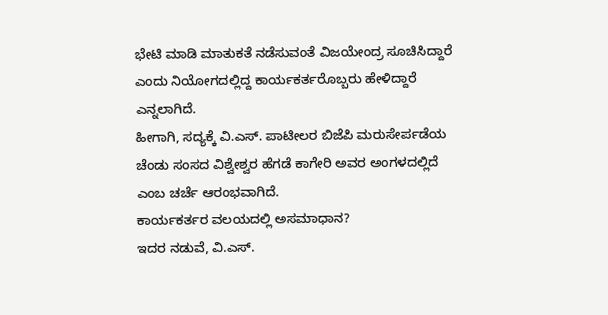ಭೇಟಿ ಮಾಡಿ ಮಾತುಕತೆ ನಡೆಸುವಂತೆ ವಿಜಯೇಂದ್ರ ಸೂಚಿಸಿದ್ದಾರೆ ಎಂದು ನಿಯೋಗದಲ್ಲಿದ್ದ ಕಾರ್ಯಕರ್ತರೊಬ್ಬರು ಹೇಳಿದ್ದಾರೆ ಎನ್ನಲಾಗಿದೆ.
ಹೀಗಾಗಿ, ಸದ್ಯಕ್ಕೆ ವಿ.ಎಸ್. ಪಾಟೀಲರ ಬಿಜೆಪಿ ಮರುಸೇರ್ಪಡೆಯ ಚೆಂಡು ಸಂಸದ ವಿಶ್ವೇಶ್ವರ ಹೆಗಡೆ ಕಾಗೇರಿ ಅವರ ಅಂಗಳದಲ್ಲಿದೆ ಎಂಬ ಚರ್ಚೆ ಆರಂಭವಾಗಿದೆ.
ಕಾರ್ಯಕರ್ತರ ವಲಯದಲ್ಲಿ ಅಸಮಾಧಾನ?
ಇದರ ನಡುವೆ, ವಿ.ಎಸ್.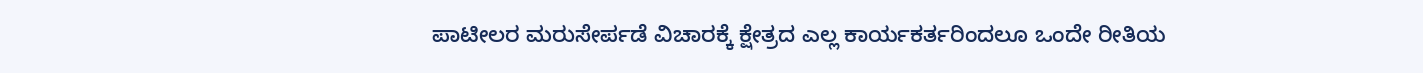ಪಾಟೀಲರ ಮರುಸೇರ್ಪಡೆ ವಿಚಾರಕ್ಕೆ ಕ್ಷೇತ್ರದ ಎಲ್ಲ ಕಾರ್ಯಕರ್ತರಿಂದಲೂ ಒಂದೇ ರೀತಿಯ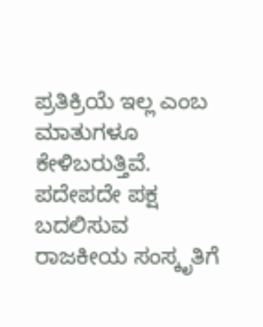ಪ್ರತಿಕ್ರಿಯೆ ಇಲ್ಲ ಎಂಬ ಮಾತುಗಳೂ ಕೇಳಿಬರುತ್ತಿವೆ. ಪದೇಪದೇ ಪಕ್ಷ ಬದಲಿಸುವ ರಾಜಕೀಯ ಸಂಸ್ಕೃತಿಗೆ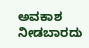ಅವಕಾಶ ನೀಡಬಾರದು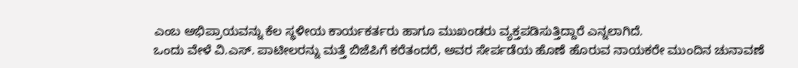ಎಂಬ ಅಭಿಪ್ರಾಯವನ್ನು ಕೆಲ ಸ್ಥಳೀಯ ಕಾರ್ಯಕರ್ತರು ಹಾಗೂ ಮುಖಂಡರು ವ್ಯಕ್ತಪಡಿಸುತ್ತಿದ್ದಾರೆ ಎನ್ನಲಾಗಿದೆ.
ಒಂದು ವೇಳೆ ವಿ.ಎಸ್. ಪಾಟೀಲರನ್ನು ಮತ್ತೆ ಬಿಜೆಪಿಗೆ ಕರೆತಂದರೆ, ಅವರ ಸೇರ್ಪಡೆಯ ಹೊಣೆ ಹೊರುವ ನಾಯಕರೇ ಮುಂದಿನ ಚುನಾವಣೆ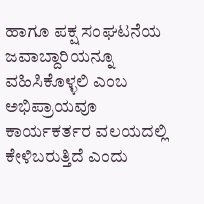ಹಾಗೂ ಪಕ್ಷ ಸಂಘಟನೆಯ ಜವಾಬ್ದಾರಿಯನ್ನೂ ವಹಿಸಿಕೊಳ್ಳಲಿ ಎಂಬ ಅಭಿಪ್ರಾಯವೂ ಕಾರ್ಯಕರ್ತರ ವಲಯದಲ್ಲಿ ಕೇಳಿಬರುತ್ತಿದೆ ಎಂದು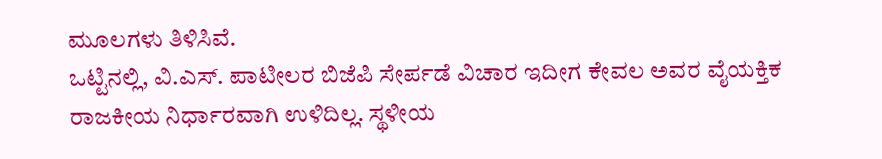ಮೂಲಗಳು ತಿಳಿಸಿವೆ.
ಒಟ್ಟಿನಲ್ಲಿ, ವಿ.ಎಸ್. ಪಾಟೀಲರ ಬಿಜೆಪಿ ಸೇರ್ಪಡೆ ವಿಚಾರ ಇದೀಗ ಕೇವಲ ಅವರ ವೈಯಕ್ತಿಕ ರಾಜಕೀಯ ನಿರ್ಧಾರವಾಗಿ ಉಳಿದಿಲ್ಲ. ಸ್ಥಳೀಯ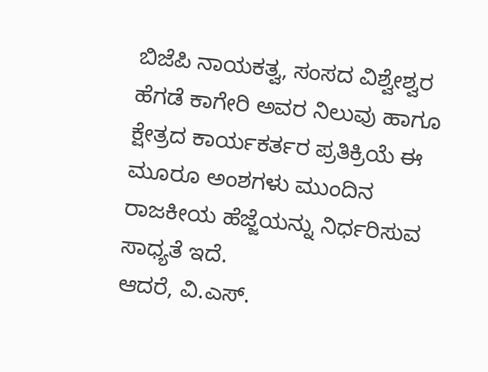ಬಿಜೆಪಿ ನಾಯಕತ್ವ, ಸಂಸದ ವಿಶ್ವೇಶ್ವರ ಹೆಗಡೆ ಕಾಗೇರಿ ಅವರ ನಿಲುವು ಹಾಗೂ ಕ್ಷೇತ್ರದ ಕಾರ್ಯಕರ್ತರ ಪ್ರತಿಕ್ರಿಯೆ ಈ ಮೂರೂ ಅಂಶಗಳು ಮುಂದಿನ ರಾಜಕೀಯ ಹೆಜ್ಜೆಯನ್ನು ನಿರ್ಧರಿಸುವ ಸಾಧ್ಯತೆ ಇದೆ.
ಆದರೆ, ವಿ.ಎಸ್.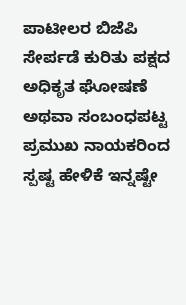ಪಾಟೀಲರ ಬಿಜೆಪಿ ಸೇರ್ಪಡೆ ಕುರಿತು ಪಕ್ಷದ ಅಧಿಕೃತ ಘೋಷಣೆ ಅಥವಾ ಸಂಬಂಧಪಟ್ಟ ಪ್ರಮುಖ ನಾಯಕರಿಂದ ಸ್ಪಷ್ಟ ಹೇಳಿಕೆ ಇನ್ನಷ್ಟೇ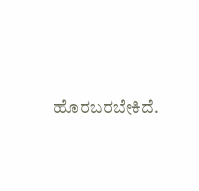ಹೊರಬರಬೇಕಿದೆ.